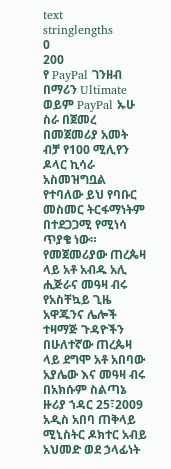text
stringlengths
0
200
የ PayPal ገንዘብ በማሪን Ultimate ወይም PayPal ኡሁ
ስራ በጀመረ በመጀመሪያ አመት ብቻ የ100 ሚሊየን ዶላር ኪሳራ አስመዝግቧል የተባለው ይህ የባቡር መስመር ትርፋማነትም በተደጋጋሚ የሚነሳ ጥያቄ ነው።
የመጀመሪያው ጠረጴዛ ላይ አቶ አብዱ አሊ ሒጅራና መዓዛ ብሩ የአስቸኳይ ጊዜ አዋጁንና ሌሎች ተዛማጅ ጉዳዮችን በሁለተኛው ጠረጴዛ ላይ ደግሞ አቶ አበባው አያሌው እና መዓዛ ብሩ በአክሱም ስልጣኔ ዙሪያ ኀዳር 25፣2009
አዲስ አበባ ጠቅላይ ሚኒስትር ዶክተር አብይ አህመድ ወደ ኃላፊነት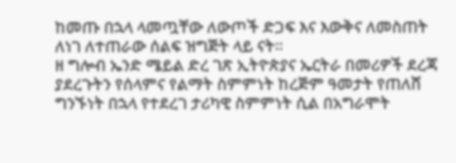ከመጡ በኋላ ላመጧቸው ለውጦች ድጋፍ እና እውቅና ለመስጠት ለነገ ለተጠራው ሰልፍ ዝግጅት ላይ ናት።
ዘ ግሎብ ኤንድ ሜይል ድረ ገጽ ኢትዮጵያና ኤርትራ በመሪዎች ደረጃ ያደረጉትን የሰላምና የልማት ስምምነት ከረጅም ዓመታት የጠለሸ ግንኙነት በኋላ የተደረገ ታሪካዊ ስምምነት ሲል በአግራሞት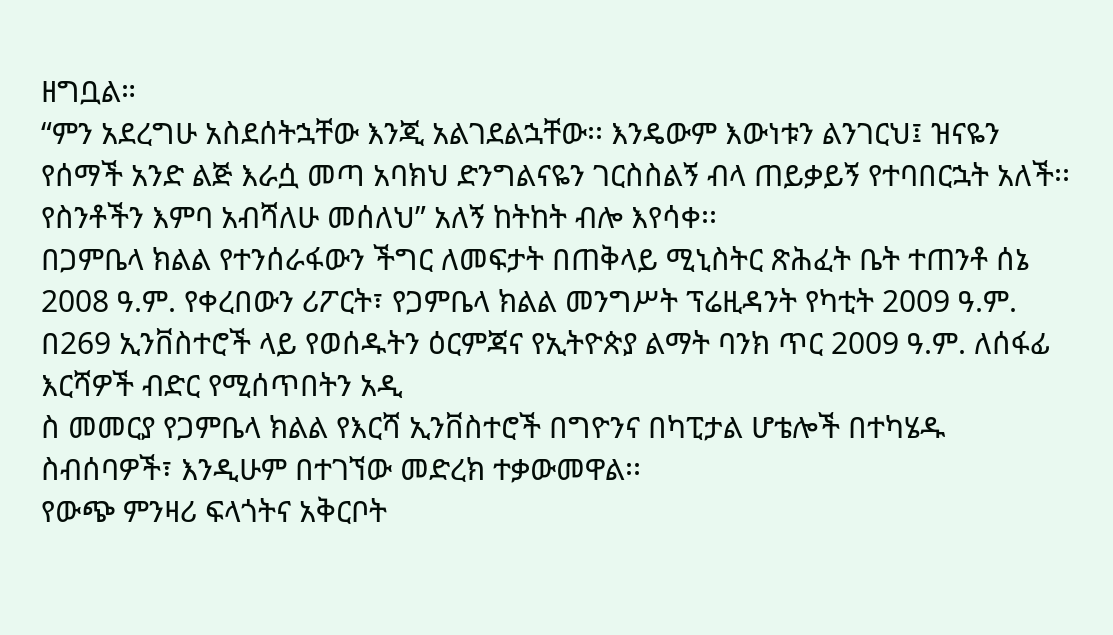ዘግቧል።
“ምን አደረግሁ አስደሰትኋቸው እንጂ አልገደልኋቸው፡፡ እንዴውም እውነቱን ልንገርህ፤ ዝናዬን የሰማች አንድ ልጅ እራሷ መጣ አባክህ ድንግልናዬን ገርስስልኝ ብላ ጠይቃይኝ የተባበርኋት አለች፡፡ የስንቶችን እምባ አብሻለሁ መሰለህ” አለኝ ከትከት ብሎ እየሳቀ፡፡
በጋምቤላ ክልል የተንሰራፋውን ችግር ለመፍታት በጠቅላይ ሚኒስትር ጽሕፈት ቤት ተጠንቶ ሰኔ 2008 ዓ.ም. የቀረበውን ሪፖርት፣ የጋምቤላ ክልል መንግሥት ፕሬዚዳንት የካቲት 2009 ዓ.ም. በ269 ኢንቨስተሮች ላይ የወሰዱትን ዕርምጃና የኢትዮጵያ ልማት ባንክ ጥር 2009 ዓ.ም. ለሰፋፊ እርሻዎች ብድር የሚሰጥበትን አዲ
ስ መመርያ የጋምቤላ ክልል የእርሻ ኢንቨስተሮች በግዮንና በካፒታል ሆቴሎች በተካሄዱ ስብሰባዎች፣ እንዲሁም በተገኘው መድረክ ተቃውመዋል፡፡
የውጭ ምንዛሪ ፍላጎትና አቅርቦት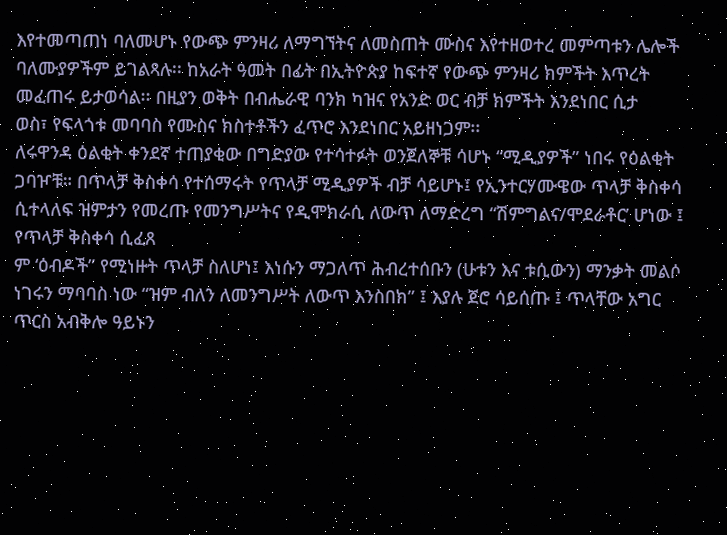እየተመጣጠነ ባለመሆኑ የውጭ ምንዛሪ ለማግኘትና ለመስጠት ሙስና እየተዘወተረ መምጣቱን ሌሎች ባለሙያዎችም ይገልጻሉ፡፡ ከአራት ዓመት በፊት በኢትዮጵያ ከፍተኛ የውጭ ምንዛሪ ክምችት እጥረት መፈጠሩ ይታወሳል፡፡ በዚያን ወቅት በብሔራዊ ባንክ ካዝና የአንድ ወር ብቻ ክምችት እንደነበር ሲታ
ወስ፣ የፍላጎቱ መባባስ የሙስና ክስተቶችን ፈጥሮ እንደነበር አይዘነጋም፡፡
ለሩዋንዳ ዕልቂት ቀንደኛ ተጠያቂው በግድያው የተሳተፉት ወንጀለኞቹ ሳሆኑ “ሚዲያዎች” ነበሩ የዕልቂት ጋባዦቹ። በጥላቻ ቅስቀሳ የተሰማሩት የጥላቻ ሚዲያዎች ብቻ ሳይሆኑ፤ የኢንተርሃሙዌው ጥላቻ ቅስቀሳ ሲተላለፍ ዝምታን የመረጡ የመንግሥትና የዲሞክራሲ ለውጥ ለማድረግ “ሽምግልና/ሞደራቶር’ ሆነው ፤ የጥላቻ ቅስቀሳ ሲፈጸ
ም ‘ዕብዶች” የሚነዙት ጥላቻ ስለሆነ፤ እነሱን ማጋለጥ ሕብረተሰቡን (ሁቱን እና ቱሲውን) ማንቃት መልሶ ነገሩን ማባባስ ነው “ዝም ብለን ለመንግሥት ለውጥ እንስበክ” ፤ እያሉ ጀሮ ሳይሰጡ ፤ ጥላቸው አግር ጥርስ አብቅሎ ዓይኑን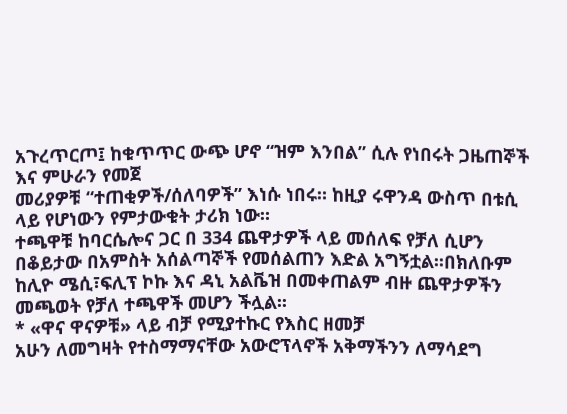አጉረጥርጦ፤ ከቁጥጥር ውጭ ሆኖ “ዝም እንበል” ሲሉ የነበሩት ጋዜጠኞች እና ምሁራን የመጀ
መሪያዎቹ “ተጠቂዎች/ሰለባዎች” እነሱ ነበሩ። ከዚያ ሩዋንዳ ውስጥ በቱሲ ላይ የሆነውን የምታውቁት ታሪክ ነው።
ተጫዋቹ ከባርሴሎና ጋር በ 334 ጨዋታዎች ላይ መሰለፍ የቻለ ሲሆን በቆይታው በአምስት አሰልጣኞች የመሰልጠን እድል አግኝቷል፡፡በክለቡም ከሊዮ ሜሲ፣ፍሊፕ ኮኩ እና ዳኒ አልቬዝ በመቀጠልም ብዙ ጨዋታዎችን መጫወት የቻለ ተጫዋች መሆን ችሏል፡፡
* «ዋና ዋናዎቹ» ላይ ብቻ የሚያተኩር የእስር ዘመቻ
አሁን ለመግዛት የተስማማናቸው አውሮፕላኖች አቅማችንን ለማሳደግ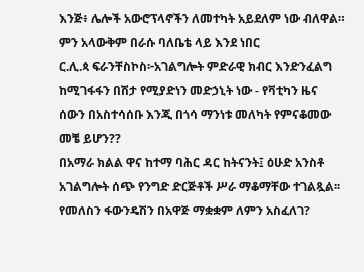እንጅ፥ ሌሎች አውሮፕላኖችን ለመተካት አይደለም ነው ብለዋል።
ምን አላውቅም በራሱ ባለቤቴ ላይ እንደ ነበር
ር.ሊ.ጳ ፍራንቸስኮስ፦አገልግሎት ምድራዊ ክብር እንድንፈልግ ከሚገፋፋን በሽታ የሚያድነን መድኃኒት ነው - የቫቲካን ዜና
ሰውን በአስተሳሰቡ እንጂ በጎሳ ማንነቱ መለካት የምናቆመው መቼ ይሆን??
በአማራ ክልል ዋና ከተማ ባሕር ዳር ከትናንት፤ ዕሁድ አንስቶ አገልግሎት ሰጭ የንግድ ድርጅቶች ሥራ ማቆማቸው ተገልጿል፡፡
የመለስን ፋውንዴሽን በአዋጅ ማቋቋም ለምን አስፈለገ?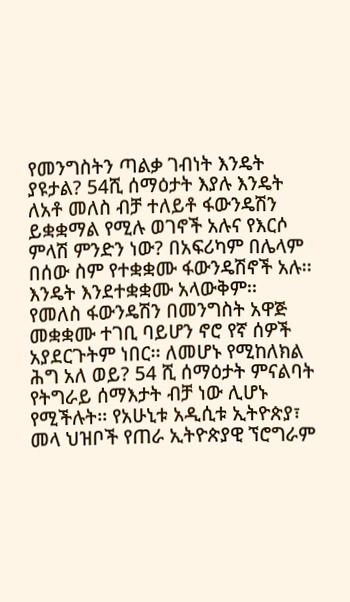የመንግስትን ጣልቃ ገብነት እንዴት ያዩታል? 54ሺ ሰማዕታት እያሉ እንዴት ለአቶ መለስ ብቻ ተለይቶ ፋውንዴሽን ይቋቋማል የሚሉ ወገኖች አሉና የእርሶ ምላሽ ምንድን ነው? በአፍሪካም በሌላም በሰው ስም የተቋቋሙ ፋውንዴሽኖች አሉ፡፡ እንዴት እንደተቋቋሙ አላውቅም፡፡
የመለስ ፋውንዴሽን በመንግስት አዋጅ መቋቋሙ ተገቢ ባይሆን ኖሮ የኛ ሰዎች አያደርጉትም ነበር፡፡ ለመሆኑ የሚከለክል ሕግ አለ ወይ? 54 ሺ ሰማዕታት ምናልባት የትግራይ ሰማእታት ብቻ ነው ሊሆኑ የሚችሉት፡፡ የአሁኒቱ አዲሲቱ ኢትዮጵያ፣ መላ ህዝቦች የጠራ ኢትዮጵያዊ ኘሮግራም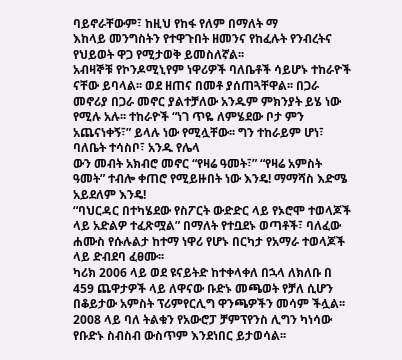ባይኖራቸውም፣ ከዚህ የከፋ የለም በማለት ማ
እከላይ መንግስትን የተዋጉበት ዘመንና የከፈሉት የንብረትና የህይወት ዋጋ የሚታወቅ ይመስለኛል፡፡
አብዛኞቹ የኮንዶሚኒየም ነዋሪዎች ባለቤቶች ሳይሆኑ ተከራዮች ናቸው ይባላል፡፡ ወደ ዘጠና በመቶ ያሰጠጓቸዋል፡፡ በጋራ መኖሪያ በጋራ መኖር ያልተቻለው አንዱም ምክንያት ይሄ ነው የሚሉ አሉ፡፡ ተከራዮች “ነገ ጥዬ ለምሄደው ቦታ ምን አጨናነቀኝ፣” ይላሉ ነው የሚሏቸው፡፡ ግን ተከራይም ሆነ፣ ባለቤት ተሳስቦ፣ አንዱ የሌላ
ውን መብት አክብሮ መኖር “የዛሬ ዓመት፣” “የዛሬ አምስት ዓመት” ተብሎ ቀጠሮ የሚይዙበት ነው እንዴ! ማማሻስ እድሜ አይደለም እንዴ!
“ባህርዳር በተካሄደው የስፖርት ውድድር ላይ የኦሮሞ ተወላጆች ላይ አድልዎ ተፈጽሟል” በማለት የተቧደኑ ወጣቶች፣ ባለፈው ሐሙስ የሱሉልታ ከተማ ነዋሪ የሆኑ በርካታ የአማራ ተወላጆች ላይ ድብደባ ፈፀሙ፡፡
ካሪክ 2006 ላይ ወደ ዩናይትድ ከተቀላቀለ በኋላ ለክለቡ በ 459 ጨዋታዎች ላይ ለዋናው ቡድኑ መጫወት የቻለ ሲሆን በቆይታው አምስት ፕሪምየርሊግ ዋንጫዎችን መሳም ችሏል፡፡2008 ላይ ባለ ትልቁን የአውሮፓ ቻምፕየንስ ሊግን ካነሳው የቡድኑ ስብስብ ውስጥም እንደነበር ይታወሳል፡፡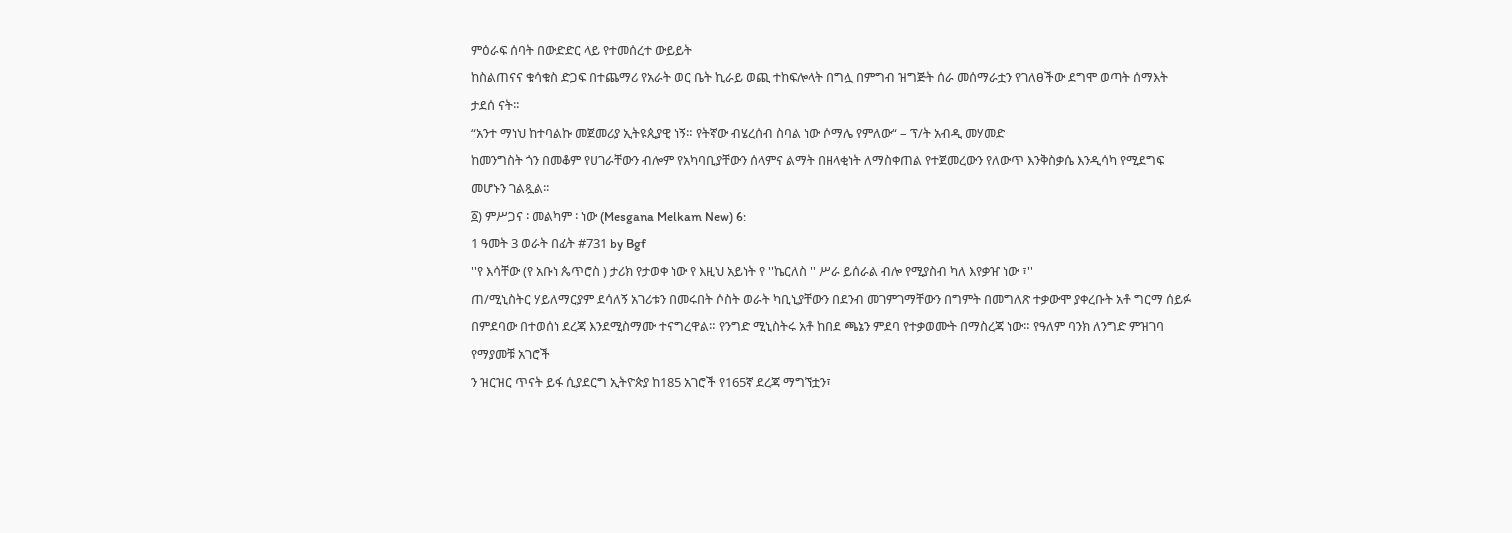ምዕራፍ ሰባት በውድድር ላይ የተመሰረተ ውይይት
ከስልጠናና ቁሳቁስ ድጋፍ በተጨማሪ የአራት ወር ቤት ኪራይ ወጪ ተከፍሎላት በግሏ በምግብ ዝግጅት ሰራ መሰማራቷን የገለፀችው ደግሞ ወጣት ሰማእት ታደሰ ናት፡፡
“አንተ ማነህ ከተባልኩ መጀመሪያ ኢትዩጲያዊ ነኝ። የትኛው ብሄረሰብ ስባል ነው ሶማሌ የምለው“ – ፕ/ት አብዲ መሃመድ
ከመንግስት ጎን በመቆም የሀገራቸውን ብሎም የአካባቢያቸውን ሰላምና ልማት በዘላቂነት ለማስቀጠል የተጀመረውን የለውጥ እንቅስቃሴ እንዲሳካ የሚደግፍ መሆኑን ገልጿል፡፡
፩) ምሥጋና ፡ መልካም ፡ ነው (Mesgana Melkam New) 6:
1 ዓመት 3 ወራት በፊት #731 by Bgf
''የ እሳቸው (የ አቡነ ጴጥሮስ ) ታሪክ የታወቀ ነው የ እዚህ አይነት የ ''ኬርለስ '' ሥራ ይሰራል ብሎ የሚያስብ ካለ እየቃዠ ነው ፣''
ጠ/ሚኒስትር ሃይለማርያም ደሳለኝ አገሪቱን በመሩበት ሶስት ወራት ካቢኒያቸውን በደንብ መገምገማቸውን በግምት በመግለጽ ተቃውሞ ያቀረቡት አቶ ግርማ ሰይፉ በምደባው በተወሰነ ደረጃ እንደሚስማሙ ተናግረዋል። የንግድ ሚኒስትሩ አቶ ከበደ ጫኔን ምደባ የተቃወሙት በማስረጃ ነው። የዓለም ባንክ ለንግድ ምዝገባ የማያመቹ አገሮች
ን ዝርዝር ጥናት ይፋ ሲያደርግ ኢትዮጵያ ከ185 አገሮች የ165ኛ ደረጃ ማግኘቷን፣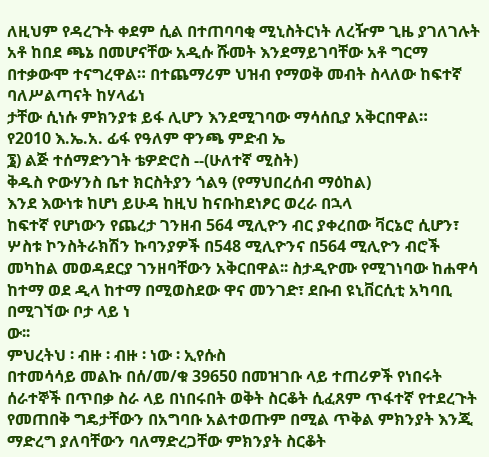ለዚህም የዳረጉት ቀደም ሲል በተጠባባቂ ሚኒስትርነት ለረዥም ጊዜ ያገለገሉት አቶ ከበደ ጫኔ በመሆናቸው አዲሱ ሹመት እንደማይገባቸው አቶ ግርማ በተቃውሞ ተናግረዋል። በተጨማሪም ህዝብ የማወቅ መብት ስላለው ከፍተኛ ባለሥልጣናት ከሃላፊነ
ታቸው ሲነሱ ምክንያቱ ይፋ ሊሆን እንደሚገባው ማሳሰቢያ አቅርበዋል።
የ2010 እ.ኤ.አ. ፊፋ የዓለም ዋንጫ ምድብ ኤ
፮) ልጅ ተሰማድንገት ቴዎድሮስ --(ሁለተኛ ሚስት)
ቅዱስ ዮውሃንስ ቤተ ክርስትያን ጎልዓ (የማህበረሰብ ማዕከል)
እንደ እውነቱ ከሆነ ይሁዳ ከዚህ ከናቡከደነፆር ወረራ በኋላ
ከፍተኛ የሆነውን የጨረታ ገንዘብ 564 ሚሊዮን ብር ያቀረበው ቫርኔሮ ሲሆን፣ ሦስቱ ኮንስትራክሽን ኩባንያዎች በ548 ሚሊዮንና በ564 ሚሊዮን ብሮች መካከል መወዳደርያ ገንዘባቸውን አቅርበዋል፡፡ ስታዲዮሙ የሚገነባው ከሐዋሳ ከተማ ወደ ዲላ ከተማ በሚወስደው ዋና መንገድ፣ ደቡብ ዩኒቨርሲቲ አካባቢ በሚገኘው ቦታ ላይ ነ
ው፡፡
ምህረትህ ፡ ብዙ ፡ ብዙ ፡ ነው ፡ ኢየሱስ
በተመሳሳይ መልኩ በሰ/መ/ቁ 39650 በመዝገቡ ላይ ተጠሪዎች የነበሩት ሰራተኞች በጥበቃ ስራ ላይ በነበሩበት ወቅት ስርቆት ሲፈጸም ጥፋተኛ የተደረጉት የመጠበቅ ግዴታቸውን በአግባቡ አልተወጡም በሚል ጥቅል ምክንያት እንጂ ማድረግ ያለባቸውን ባለማድረጋቸው ምክንያት ስርቆት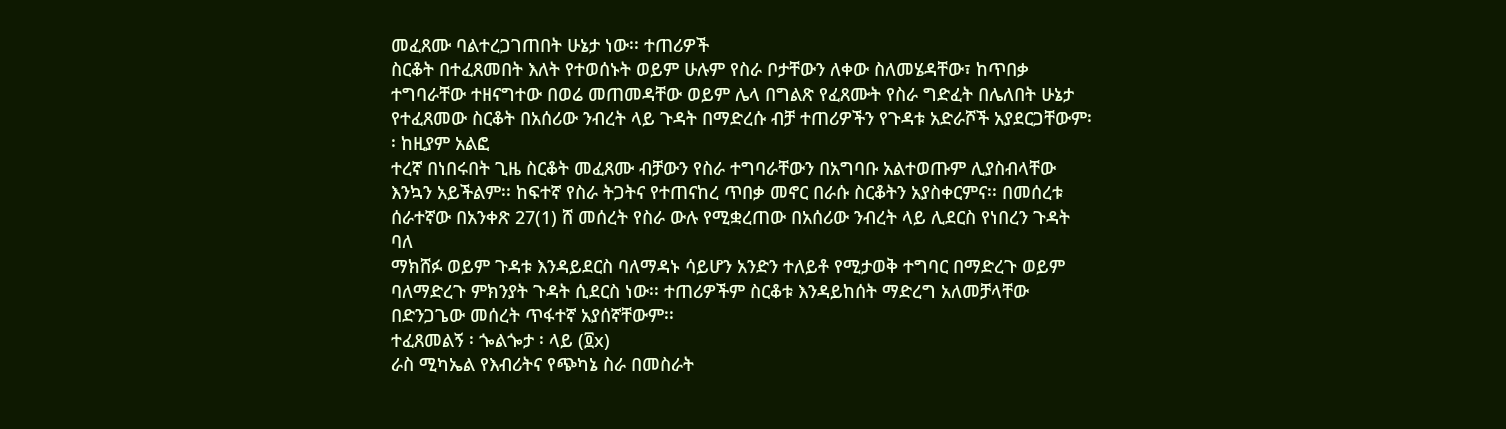መፈጸሙ ባልተረጋገጠበት ሁኔታ ነው፡፡ ተጠሪዎች
ስርቆት በተፈጸመበት እለት የተወሰኑት ወይም ሁሉም የስራ ቦታቸውን ለቀው ስለመሄዳቸው፣ ከጥበቃ ተግባራቸው ተዘናግተው በወሬ መጠመዳቸው ወይም ሌላ በግልጽ የፈጸሙት የስራ ግድፈት በሌለበት ሁኔታ የተፈጸመው ስርቆት በአሰሪው ንብረት ላይ ጉዳት በማድረሱ ብቻ ተጠሪዎችን የጉዳቱ አድራሾች አያደርጋቸውም፡፡ ከዚያም አልፎ
ተረኛ በነበሩበት ጊዜ ስርቆት መፈጸሙ ብቻውን የስራ ተግባራቸውን በአግባቡ አልተወጡም ሊያስብላቸው እንኳን አይችልም፡፡ ከፍተኛ የስራ ትጋትና የተጠናከረ ጥበቃ መኖር በራሱ ስርቆትን አያስቀርምና፡፡ በመሰረቱ ሰራተኛው በአንቀጽ 27(1) ሸ መሰረት የስራ ውሉ የሚቋረጠው በአሰሪው ንብረት ላይ ሊደርስ የነበረን ጉዳት ባለ
ማክሸፉ ወይም ጉዳቱ እንዳይደርስ ባለማዳኑ ሳይሆን አንድን ተለይቶ የሚታወቅ ተግባር በማድረጉ ወይም ባለማድረጉ ምክንያት ጉዳት ሲደርስ ነው፡፡ ተጠሪዎችም ስርቆቱ እንዳይከሰት ማድረግ አለመቻላቸው በድንጋጌው መሰረት ጥፋተኛ አያሰኛቸውም፡፡
ተፈጸመልኝ ፡ ጐልጐታ ፡ ላይ (፬x)
ራስ ሚካኤል የእብሪትና የጭካኔ ስራ በመስራት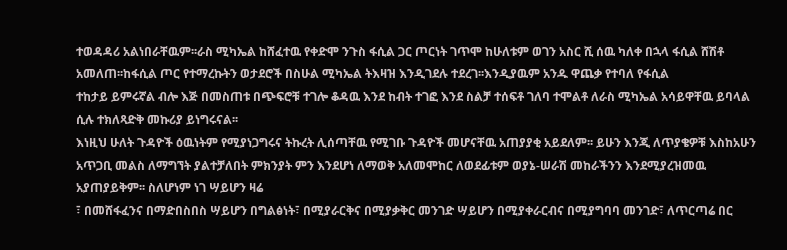ተወዳዳሪ አልነበራቸዉም፡፡ራስ ሚካኤል ከሸፈተዉ የቀድሞ ንጉስ ፋሲል ጋር ጦርነት ገጥሞ ከሁለቱም ወገን አስር ሺ ሰዉ ካለቀ በኋላ ፋሲል ሸሽቶ አመለጠ፡፡ከፋሲል ጦር የተማረኩትን ወታደሮች በስሁል ሚካኤል ትእዛዝ እንዲገደሉ ተደረገ፡፡እንዲያዉም አንዱ ዋጨቃ የተባለ የፋሲል
ተከታይ ይምሩኛል ብሎ እጅ በመስጠቱ በጭፍሮቹ ተገሎ ቆዳዉ እንደ ከብት ተገፎ እንደ ስልቻ ተሰፍቶ ገለባ ተሞልቶ ለራስ ሚካኤል አሳይዋቸዉ ይባላል ሲሉ ተክለጻድቅ መኩሪያ ይነግሩናል፡፡
እነዚህ ሁለት ጉዳዮች ዕዉነትም የሚያነጋግሩና ትኩረት ሊሰጣቸዉ የሚገቡ ጉዳዮች መሆናቸዉ አጠያያቂ አይደለም፡፡ ይሁን እንጂ ለጥያቄዎቹ እስከአሁን አጥጋቢ መልስ ለማግኘት ያልተቻለበት ምክንያት ምን እንደሆነ ለማወቅ አለመሞከር ለወደፊቱም ወያኔ-ሠራሽ መከራችንን እንደሚያረዝመዉ አያጠያይቅም፡፡ ስለሆነም ነገ ሣይሆን ዛሬ
፣ በመሸፋፈንና በማድበስበስ ሣይሆን በግልፅነት፣ በሚያራርቅና በሚያቃቅር መንገድ ሣይሆን በሚያቀራርብና በሚያግባባ መንገድ፣ ለጥርጣሬ በር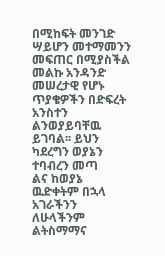በሚከፍት መንገድ ሣይሆን መተማመንን መፍጠር በሚያስችል መልኩ አንዳንድ መሠረታዊ የሆኑ ጥያቄዎችን በድፍረት አንስተን ልንወያይባቸዉ ይገባል፡፡ ይህን ካደረግን ወያኔን ተባብረን መጣ
ልና ከወያኔ ዉድቀትም በኋላ አገራችንን ለሁላችንም ልትስማማና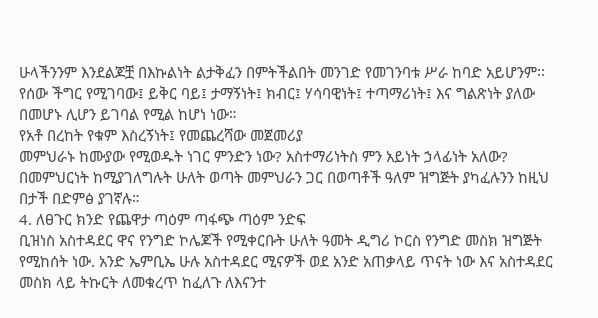ሁላችንንም እንደልጆቿ በእኩልነት ልታቅፈን በምትችልበት መንገድ የመገንባቱ ሥራ ከባድ አይሆንም፡፡
የሰው ችግር የሚገባው፤ ይቅር ባይ፤ ታማኝነት፤ ክብር፤ ሃሳባዊነት፤ ተጣማሪነት፤ እና ግልጽነት ያለው በመሆኑ ሊሆን ይገባል የሚል ከሆነ ነው።
የአቶ በረከት የቁም እስረኝነት፤ የመጨረሻው መጀመሪያ
መምህራኑ ከሙያው የሚወዱት ነገር ምንድን ነው? አስተማሪነትስ ምን አይነት ኃላፊነት አለው? በመምህርነት ከሚያገለግሉት ሁለት ወጣት መምህራን ጋር በወጣቶች ዓለም ዝግጅት ያካፈሉንን ከዚህ በታች በድምፅ ያገኛሉ።
4. ለፀጉር ክንድ የጨዋታ ጣዕም ጣፋጭ ጣዕም ንድፍ
ቢዝነስ አስተዳደር ዋና የንግድ ኮሌጆች የሚቀርቡት ሁለት ዓመት ዲግሪ ኮርስ የንግድ መስክ ዝግጅት የሚከሰት ነው. አንድ ኤምቢኤ ሁሉ አስተዳደር ሚናዎች ወደ አንድ አጠቃላይ ጥናት ነው እና አስተዳደር መስክ ላይ ትኩርት ለመቁረጥ ከፈለጉ ለእናንተ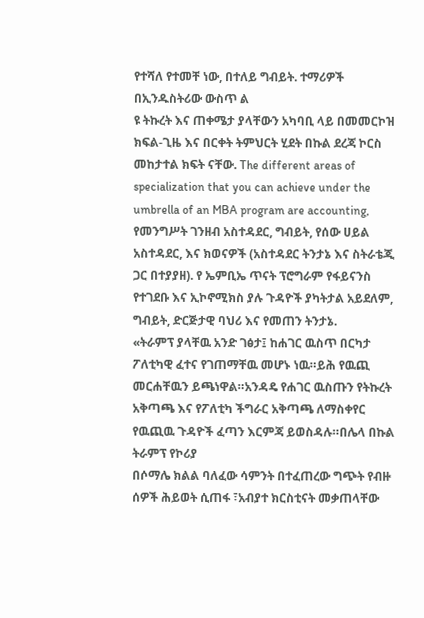የተሻለ የተመቸ ነው, በተለይ ግብይት. ተማሪዎች በኢንዱስትሪው ውስጥ ል
ዩ ትኩረት እና ጠቀሜታ ያላቸውን አካባቢ ላይ በመመርኮዝ ክፍል-ጊዜ እና በርቀት ትምህርት ሂደት በኩል ደረጃ ኮርስ መከታተል ክፍት ናቸው. The different areas of specialization that you can achieve under the umbrella of an MBA program are accounting,
የመንግሥት ገንዘብ አስተዳደር, ግብይት, የሰው ሀይል አስተዳደር, እና ክወናዎች (አስተዳደር ትንታኔ እና ስትራቴጂ ጋር በተያያዘ). የ ኤምቢኤ ጥናት ፕሮግራም የፋይናንስ የተገደቡ እና ኢኮኖሚክስ ያሉ ጉዳዮች ያካትታል አይደለም, ግብይት, ድርጅታዊ ባህሪ እና የመጠን ትንታኔ.
«ትራምፕ ያላቸዉ አንድ ገፅታ፤ ከሐገር ዉስጥ በርካታ ፖለቲካዊ ፈተና የገጠማቸዉ መሆኑ ነዉ።ይሕ የዉጪ መርሐቸዉን ይጫነዋል።አንዳዴ የሐገር ዉስጡን የትኩረት አቅጣጫ እና የፖለቲካ ችግራር አቅጣጫ ለማስቀየር የዉጪዉ ጉዳዮች ፈጣን እርምጃ ይወስዳሉ።በሌላ በኩል ትራምፕ የኮሪያ
በሶማሌ ክልል ባለፈው ሳምንት በተፈጠረው ግጭት የብዙ ሰዎች ሕይወት ሲጠፋ ፣አብያተ ክርስቲናት መቃጠላቸው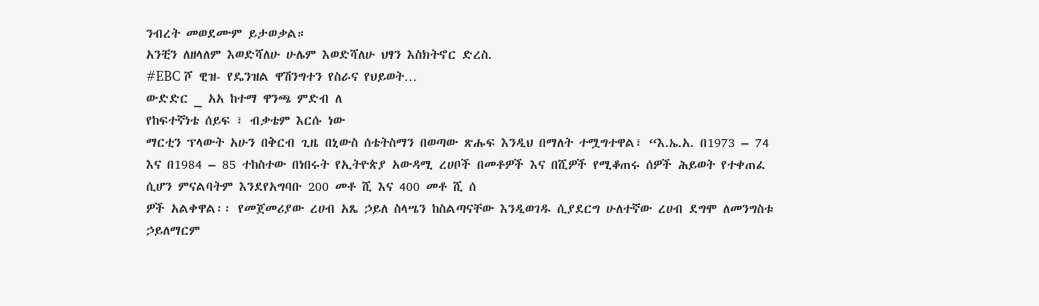ንብረት መወደሙም ይታወቃል።
አንቺን ለዘላለም እወድሻለሁ ሁሌም እወድሻለሁ ህፃን እስክትኖር ድረስ.
#EBC ሾ ዊዝ- የዴንዝል ዋሽንግተን የስራና የህይወት…
ውድድር _ አአ ከተማ ዋንጫ ምድብ ለ
የከፍተኛነቴ ሰይፍ ፣ ብቃቴም እርሱ ነው
ማርቲን ፕላውት አሁን በቅርብ ጊዜ በኒውስ ሰቴትስማን በወጣው ጽሑፍ እንዲህ በማለት ተሟግተዋል፣ “እ.ኤ.አ. በ1973 – 74 እና በ1984 – 85 ተከስተው በነበሩት የኢትዮጵያ አውዳሚ ረሀቦች በመቶዎች እና በሺዎች የሚቆጠሩ ሰዎች ሕይወት የተቀጠፈ ሲሆን ምናልባትም እንደየአግባቡ 200 መቶ ሺ እና 400 መቶ ሺ ሰ
ዎች አልቀዋል፡፡ የመጀመሪያው ረሀብ አጼ ኃይለ ስላሤን ከስልጣናቸው እንዲወገዱ ሲያደርግ ሁለተኛው ረሀብ ደግሞ ለመንግስቱ ኃይለማርም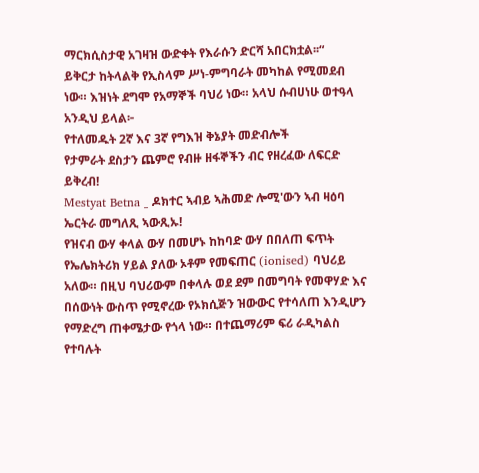ማርክሲስታዊ አገዛዝ ውድቀት የእራሱን ድርሻ አበርክቷል፡፡“
ይቅርታ ከትላልቅ የኢስላም ሥነ-ምግባራት መካከል የሚመደብ ነው። እዝነት ደግሞ የአማኞች ባህሪ ነው። አላህ ሱብሀነሁ ወተዓላ አንዲህ ይላል፦
የተለመዱት 2ኛ እና 3ኛ የግእዝ ቅኔያት መድብሎች
የታምራት ደስታን ጨምሮ የብዙ ዘፋኞችን ብር የዘረፈው ለፍርድ ይቅረብ!
Mestyat Betna _ ዶክተር ኣብይ ኣሕመድ ሎሚ'ውን ኣብ ዛዕባ ኤርትራ መግለጺ ኣውጺኡ!
የዝናብ ውሃ ቀላል ውሃ በመሆኑ ከከባድ ውሃ በበለጠ ፍጥት የኤሌክትሪክ ሃይል ያለው ኦቶም የመፍጠር (ionised) ባህሪይ አለው። በዚህ ባህሪውም በቀላሉ ወደ ደም በመግባት የመዋሃድ እና በሰውነት ውስጥ የሚኖረው የኦክሲጅን ዝውውር የተሳለጠ እንዲሆን የማድረግ ጠቀሜታው የጎላ ነው። በተጨማሪም ፍሪ ራዲካልስ የተባሉት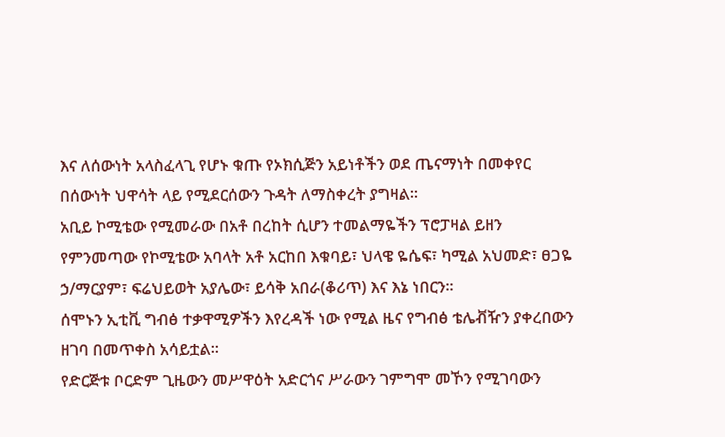እና ለሰውነት አላስፈላጊ የሆኑ ቁጡ የኦክሲጅን አይነቶችን ወደ ጤናማነት በመቀየር በሰውነት ህዋሳት ላይ የሚደርሰውን ጉዳት ለማስቀረት ያግዛል።
አቢይ ኮሚቴው የሚመራው በአቶ በረከት ሲሆን ተመልማዬችን ፕሮፓዛል ይዘን የምንመጣው የኮሚቴው አባላት አቶ አርከበ እቁባይ፣ ህላዌ ዬሴፍ፣ ካሚል አህመድ፣ ፀጋዬ ኃ/ማርያም፣ ፍሬህይወት አያሌው፣ ይሳቅ አበራ(ቆሪጥ) እና እኔ ነበርን።
ሰሞኑን ኢቲቪ ግብፅ ተቃዋሚዎችን እየረዳች ነው የሚል ዜና የግብፅ ቴሌቭዥን ያቀረበውን ዘገባ በመጥቀስ አሳይቷል።
የድርጅቱ ቦርድም ጊዜውን መሥዋዕት አድርጎና ሥራውን ገምግሞ መኾን የሚገባውን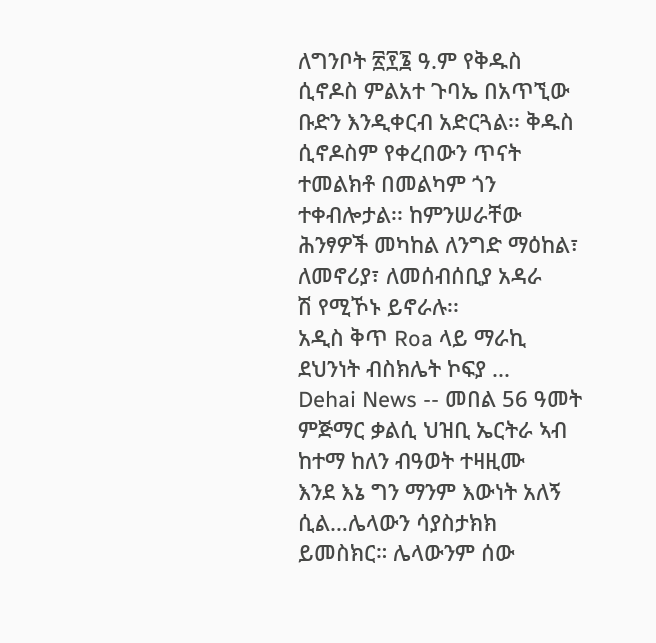ለግንቦት ፳፻፮ ዓ.ም የቅዱስ ሲኖዶስ ምልአተ ጉባኤ በአጥኚው ቡድን እንዲቀርብ አድርጓል፡፡ ቅዱስ ሲኖዶስም የቀረበውን ጥናት ተመልክቶ በመልካም ጎን ተቀብሎታል፡፡ ከምንሠራቸው ሕንፃዎች መካከል ለንግድ ማዕከል፣ ለመኖሪያ፣ ለመሰብሰቢያ አዳራ
ሽ የሚኾኑ ይኖራሉ፡፡
አዲስ ቅጥ Roa ላይ ማራኪ ደህንነት ብስክሌት ኮፍያ ...
Dehai News -- መበል 56 ዓመት ምጅማር ቃልሲ ህዝቢ ኤርትራ ኣብ ከተማ ከለን ብዓወት ተዛዚሙ
እንደ እኔ ግን ማንም እውነት አለኝ ሲል…ሌላውን ሳያስታክክ ይመስክር። ሌላውንም ሰው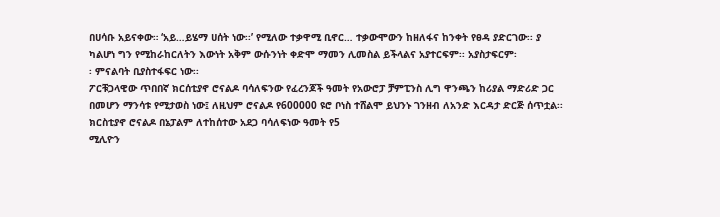በሀሳቡ አይናቀው። ‘አይ…ይሄማ ሀሰት ነው፡፡’ የሚለው ተቃዋሚ ቢኖር… ተቃውሞውን ከዘለፋና ከንቀት የፀዳ ያድርገው፡፡ ያ ካልሆነ ግን የሚከራከርለትን እውነት አቅም ውሱንነት ቀድሞ ማመን ሊመስል ይችላልና አያተርፍም፡፡ አያስታፍርም፡
፡ ምናልባት ቢያስተፋፍር ነው፡፡
ፖርቹጋላዊው ጥበበኛ ክርሰቲያኖ ሮናልዶ ባሳለፍንው የፈረንጆች ዓመት የአውሮፓ ቻምፒንስ ሊግ ዋንጫን ከሪያል ማድሪድ ጋር በመሆን ማንሳቱ የሚታወስ ነው፤ ለዚህም ሮናልዶ የ600000 ዩሮ ቦነስ ተሸልሞ ይህንኑ ገንዘብ ለአንድ እርዳታ ድርጅ ሰጥቷል፡፡ ክርስቲያኖ ሮናልዶ በኔፓልም ለተከሰተው አደጋ ባሳለፍነው ዓመት የ5
ሚሊዮን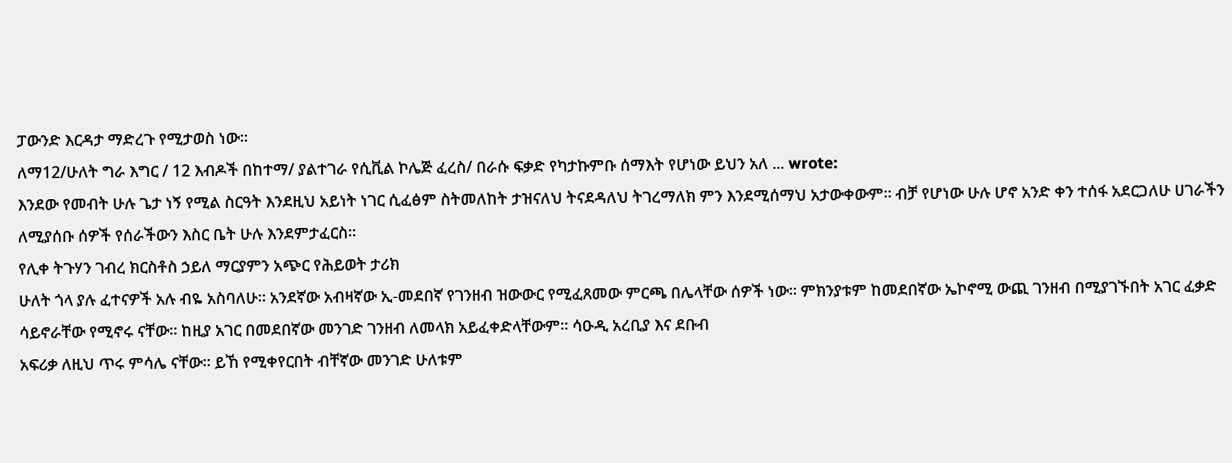ፓውንድ እርዳታ ማድረጉ የሚታወስ ነው፡፡
ለማ12/ሁለት ግራ እግር / 12 እብዶች በከተማ/ ያልተገራ የሲቪል ኮሌጅ ፈረስ/ በራሱ ፍቃድ የካታኩምቡ ሰማእት የሆነው ይህን አለ ... wrote:
እንደው የመብት ሁሉ ጌታ ነኝ የሚል ስርዓት እንደዚህ አይነት ነገር ሲፈፅም ስትመለከት ታዝናለህ ትናደዳለህ ትገረማለክ ምን እንደሚሰማህ አታውቀውም። ብቻ የሆነው ሁሉ ሆኖ አንድ ቀን ተሰፋ አደርጋለሁ ሀገራችን ለሚያሰቡ ሰዎች የሰራችውን እስር ቤት ሁሉ እንደምታፈርስ።
የሊቀ ትጉሃን ገብረ ክርስቶስ ኃይለ ማርያምን አጭር የሕይወት ታሪክ
ሁለት ጎላ ያሉ ፈተናዎች አሉ ብዬ አስባለሁ። አንደኛው አብዛኛው ኢ-መደበኛ የገንዘብ ዝውውር የሚፈጸመው ምርጫ በሌላቸው ሰዎች ነው። ምክንያቱም ከመደበኛው ኤኮኖሚ ውጪ ገንዘብ በሚያገኙበት አገር ፈቃድ ሳይኖራቸው የሚኖሩ ናቸው። ከዚያ አገር በመደበኛው መንገድ ገንዘብ ለመላክ አይፈቀድላቸውም። ሳዑዲ አረቢያ እና ደቡብ
አፍሪቃ ለዚህ ጥሩ ምሳሌ ናቸው። ይኸ የሚቀየርበት ብቸኛው መንገድ ሁለቱም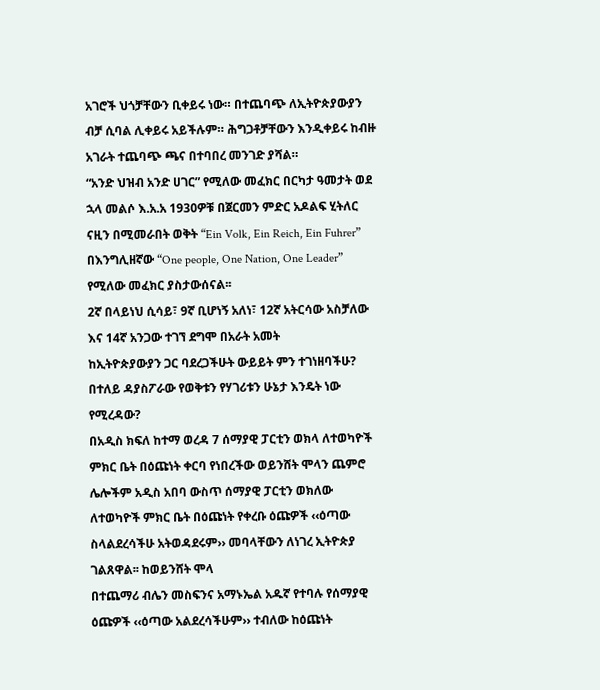አገሮች ህጎቻቸውን ቢቀይሩ ነው። በተጨባጭ ለኢትዮጵያውያን ብቻ ሲባል ሊቀይሩ አይችሉም። ሕግጋቶቻቸውን እንዲቀይሩ ከብዙ አገራት ተጨባጭ ጫና በተባበረ መንገድ ያሻል።
“አንድ ህዝብ አንድ ሀገር” የሚለው መፈክር በርካታ ዓመታት ወደ ኋላ መልሶ እ.አ.አ 1930ዎቹ በጀርመን ምድር አዶልፍ ሂትለር ናዚን በሚመራበት ወቅት “Ein Volk, Ein Reich, Ein Fuhrer” በእንግሊዘኛው “One people, One Nation, One Leader” የሚለው መፈክር ያስታውሰናል፡፡
2ኛ በላይነህ ሲሳይ፣ 9ኛ ቢሆነኝ አለነ፣ 12ኛ አትርሳው አስቻለው እና 14ኛ አንጋው ተገኘ ደግሞ በአራት አመት
ከኢትዮጵያውያን ጋር ባደረጋችሁት ውይይት ምን ተገነዘባችሁ? በተለይ ዳያስፖራው የወቅቱን የሃገሪቱን ሁኔታ እንዴት ነው የሚረዳው?
በአዲስ ክፍለ ከተማ ወረዳ 7 ሰማያዊ ፓርቲን ወክላ ለተወካዮች ምክር ቤት በዕጩነት ቀርባ የነበረችው ወይንሸት ሞላን ጨምሮ ሌሎችም አዲስ አበባ ውስጥ ሰማያዊ ፓርቲን ወክለው ለተወካዮች ምክር ቤት በዕጩነት የቀረቡ ዕጩዎች ‹‹ዕጣው ስላልደረሳችሁ አትወዳደሩም›› መባላቸውን ለነገረ ኢትዮጵያ ገልጸዋል፡፡ ከወይንሸት ሞላ
በተጨማሪ ብሌን መስፍንና አማኑኤል አዱኛ የተባሉ የሰማያዊ ዕጩዎች ‹‹ዕጣው አልደረሳችሁም›› ተብለው ከዕጩነት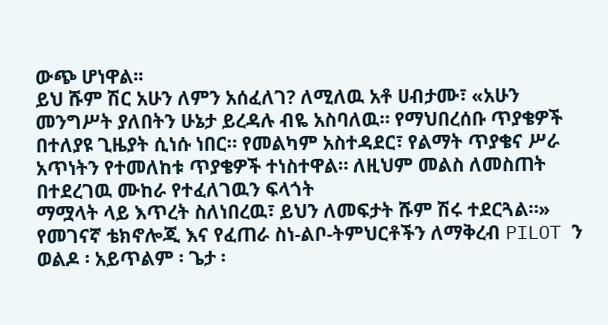ውጭ ሆነዋል፡፡
ይህ ሹም ሽር አሁን ለምን አሰፈለገ? ለሚለዉ አቶ ሀብታሙ፣ «አሁን መንግሥት ያለበትን ሁኔታ ይረዳሉ ብዬ አስባለዉ። የማህበረሰቡ ጥያቄዎች በተለያዩ ጊዜያት ሲነሱ ነበር። የመልካም አስተዳደር፣ የልማት ጥያቄና ሥራ አጥነትን የተመለከቱ ጥያቄዎች ተነስተዋል። ለዚህም መልስ ለመስጠት በተደረገዉ ሙከራ የተፈለገዉን ፍላጎት
ማሟላት ላይ እጥረት ስለነበረዉ፣ ይህን ለመፍታት ሹም ሽሩ ተደርጓል።»
የመገናኛ ቴክኖሎጂ እና የፈጠራ ስነ-ልቦ-ትምህርቶችን ለማቅረብ PILOT ን
ወልዶ ፡ አይጥልም ፡ ጌታ ፡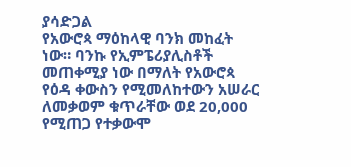ያሳድጋል
የአውሮጳ ማዕከላዊ ባንክ መከፈት ነው። ባንኩ የኢምፔሪያሊስቶች መጠቀሚያ ነው በማለት የአውሮጳ የዕዳ ቀውስን የሚመለከተውን አሠራር ለመቃወም ቁጥራቸው ወደ 20,000 የሚጠጋ የተቃውሞ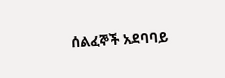ሰልፈኞች አደባባይ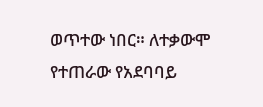ወጥተው ነበር። ለተቃውሞ የተጠራው የአደባባይ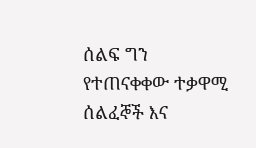ሰልፍ ግን የተጠናቀቀው ተቃዋሚ ሰልፈኞች እና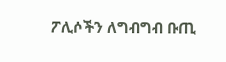ፖሊሶችን ለግብግብ ቡጢ